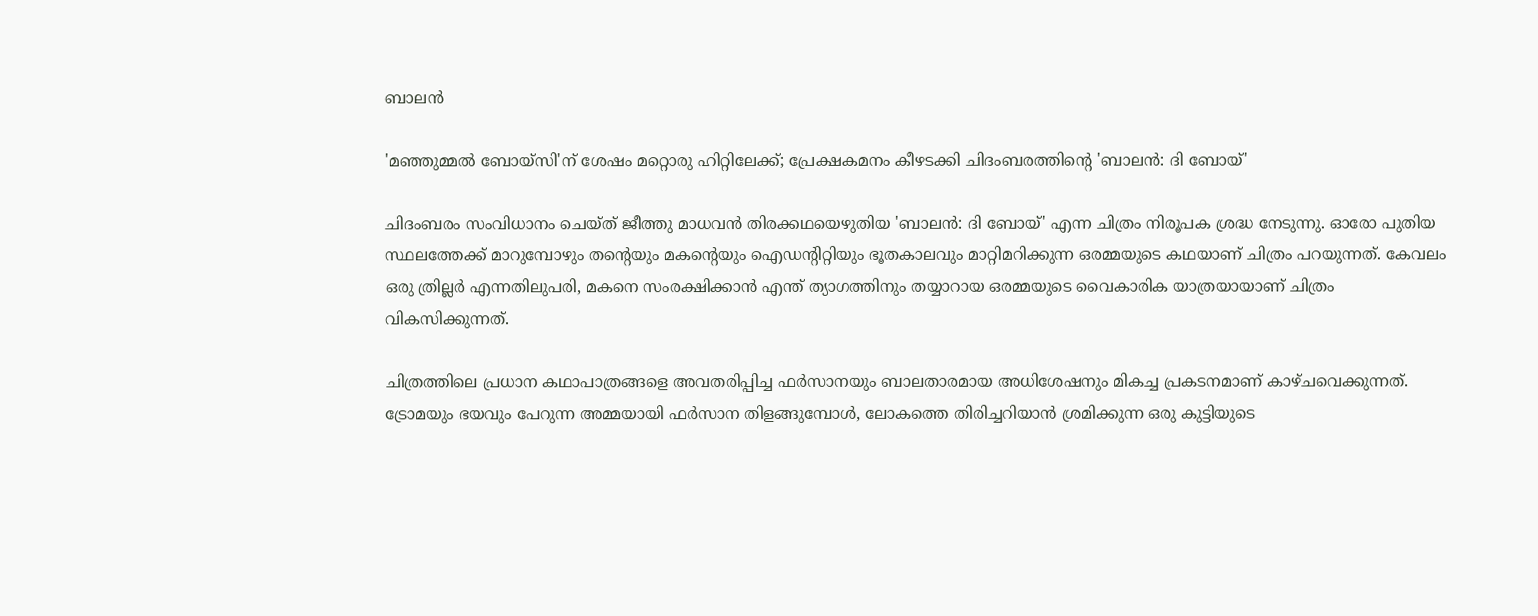ബാലൻ

'മഞ്ഞുമ്മൽ ബോയ്സി'ന് ശേഷം മറ്റൊരു ഹിറ്റിലേക്ക്; പ്രേക്ഷകമനം കീഴടക്കി ചിദംബരത്തിന്റെ 'ബാലൻ: ദി ബോയ്'

ചിദംബരം സംവിധാനം ചെയ്ത് ജീത്തു മാധവൻ തിരക്കഥയെഴുതിയ 'ബാലൻ: ദി ബോയ്' എന്ന ചിത്രം നിരൂപക ശ്രദ്ധ നേടുന്നു. ഓരോ പുതിയ സ്ഥലത്തേക്ക് മാറുമ്പോഴും തന്റെയും മകന്റെയും ഐഡന്റിറ്റിയും ഭൂതകാലവും മാറ്റിമറിക്കുന്ന ഒരമ്മയുടെ കഥയാണ് ചിത്രം പറയുന്നത്. കേവലം ഒരു ത്രില്ലർ എന്നതിലുപരി, മകനെ സംരക്ഷിക്കാൻ എന്ത് ത്യാഗത്തിനും തയ്യാറായ ഒരമ്മയുടെ വൈകാരിക യാത്രയായാണ് ചിത്രം വികസിക്കുന്നത്.

ചിത്രത്തിലെ പ്രധാന കഥാപാത്രങ്ങളെ അവതരിപ്പിച്ച ഫർസാനയും ബാലതാരമായ അധിശേഷനും മികച്ച പ്രകടനമാണ് കാഴ്ചവെക്കുന്നത്. ട്രോമയും ഭയവും പേറുന്ന അമ്മയായി ഫർസാന തിളങ്ങുമ്പോൾ, ലോകത്തെ തിരിച്ചറിയാൻ ശ്രമിക്കുന്ന ഒരു കുട്ടിയുടെ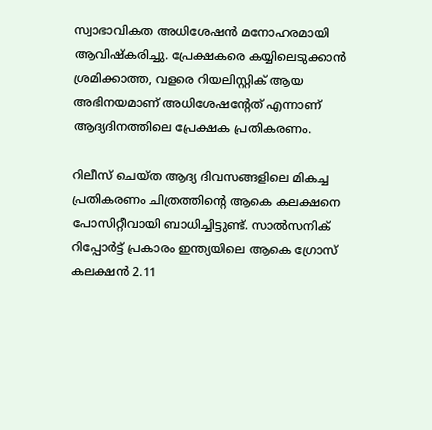സ്വാഭാവികത അധിശേഷൻ മനോഹരമായി ആവിഷ്കരിച്ചു. പ്രേക്ഷകരെ കയ്യിലെടുക്കാൻ ശ്രമിക്കാത്ത, വളരെ റിയലിസ്റ്റിക് ആയ അഭിനയമാണ് അധിശേഷന്റേത് എന്നാണ് ആദ്യദിനത്തിലെ പ്രേക്ഷക പ്രതികരണം.

റിലീസ് ചെയ്ത ആദ്യ ദിവസങ്ങളിലെ മികച്ച പ്രതികരണം ചിത്രത്തിന്റെ ആകെ കലക്ഷനെ പോസിറ്റീവായി ബാധിച്ചിട്ടുണ്ട്. സാൽസനിക് റിപ്പോർട്ട് പ്രകാരം ഇന്ത്യയിലെ ആകെ ഗ്രോസ് കലക്ഷൻ 2.11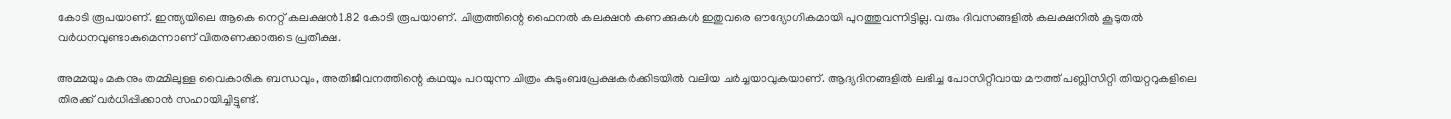കോടി രൂപയാണ്. ഇന്ത്യയിലെ ആകെ നെറ്റ് കലക്ഷൻ1.82 കോടി രൂപയാണ്. ചിത്രത്തിന്റെ ഫൈനൽ കലക്ഷൻ കണക്കുകൾ ഇതുവരെ ഔദ്യോഗികമായി പുറത്തുവന്നിട്ടില്ല. വരും ദിവസങ്ങളിൽ കലക്ഷനിൽ കൂടുതൽ വർധനവുണ്ടാകുമെന്നാണ് വിതരണക്കാരുടെ പ്രതീക്ഷ.

അമ്മയും മകനും തമ്മിലുള്ള വൈകാരിക ബന്ധവും, അതിജീവനത്തിന്റെ കഥയും പറയുന്ന ചിത്രം കുടുംബപ്രേക്ഷകർക്കിടയിൽ വലിയ ചർച്ചയാവുകയാണ്. ആദ്യദിനങ്ങളിൽ ലഭിച്ച പോസിറ്റീവായ മൗത്ത് പബ്ലിസിറ്റി തിയറ്ററുകളിലെ തിരക്ക് വർധിപ്പിക്കാൻ സഹായിച്ചിട്ടുണ്ട്.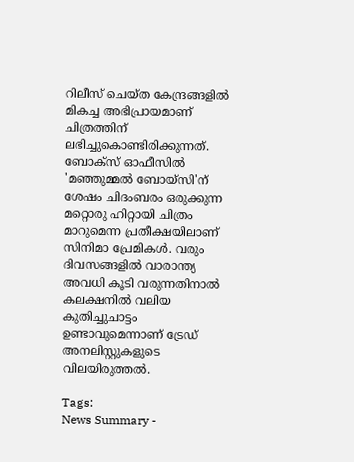റിലീസ് ചെയ്ത കേന്ദ്രങ്ങളിൽ മികച്ച അഭിപ്രായമാണ് ചിത്രത്തിന് ലഭിച്ചുകൊണ്ടിരിക്കുന്നത്. ബോക്സ് ഓഫീസിൽ 'മഞ്ഞുമ്മൽ ബോയ്സി'ന് ശേഷം ചിദംബരം ഒരുക്കുന്ന മറ്റൊരു ഹിറ്റായി ചിത്രം മാറുമെന്ന പ്രതീക്ഷയിലാണ് സിനിമാ പ്രേമികൾ. വരും ദിവസങ്ങളിൽ വാരാന്ത്യ അവധി കൂടി വരുന്നതിനാൽ കലക്ഷനിൽ വലിയ കുതിച്ചുചാട്ടം ഉണ്ടാവുമെന്നാണ് ട്രേഡ് അനലിസ്റ്റുകളുടെ വിലയിരുത്തൽ.

Tags:
News Summary -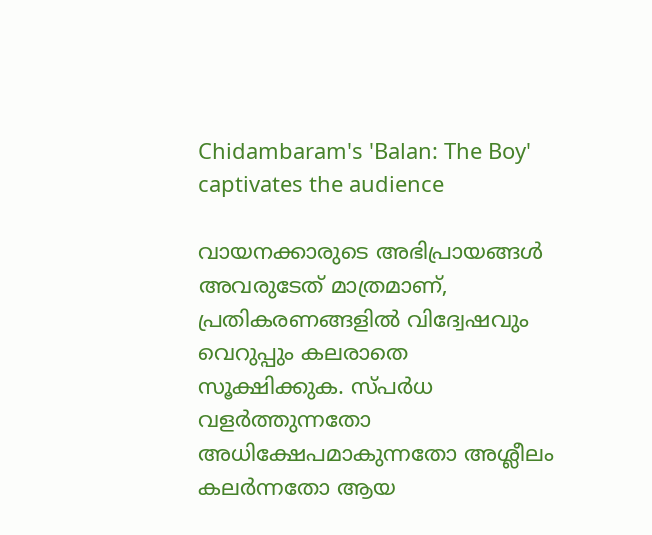Chidambaram's 'Balan: The Boy' captivates the audience

വായനക്കാരുടെ അഭിപ്രായങ്ങള്‍ അവരുടേത് മാത്രമാണ്, പ്രതികരണങ്ങളിൽ വിദ്വേഷവും വെറുപ്പും കലരാതെ സൂക്ഷിക്കുക. സ്പർധ വളർത്തുന്നതോ അധിക്ഷേപമാകുന്നതോ അശ്ലീലം കലർന്നതോ ആയ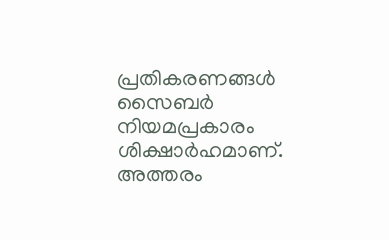പ്രതികരണങ്ങൾ സൈബർ നിയമപ്രകാരം ശിക്ഷാർഹമാണ്. അത്തരം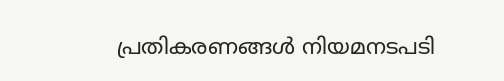പ്രതികരണങ്ങൾ നിയമനടപടി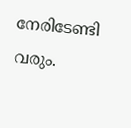നേരിടേണ്ടി വരും.